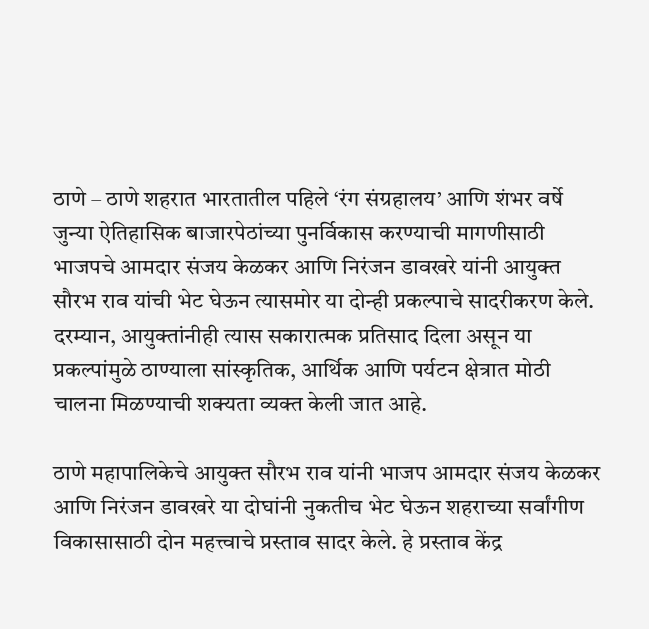ठाणे – ठाणे शहरात भारतातील पहिले ‘रंग संग्रहालय’ आणि शंभर वर्षे जुन्या ऐतिहासिक बाजारपेठांच्या पुनर्विकास करण्याची मागणीसाठी भाजपचे आमदार संजय केळकर आणि निरंजन डावखरे यांनी आयुक्त सौरभ राव यांची भेट घेऊन त्यासमोर या दोन्ही प्रकल्पाचे सादरीकरण केले. दरम्यान, आयुक्तांनीही त्यास सकारात्मक प्रतिसाद दिला असून या प्रकल्पांमुळे ठाण्याला सांस्कृतिक, आर्थिक आणि पर्यटन क्षेत्रात मोठी चालना मिळण्याची शक्यता व्यक्त केली जात आहे.

ठाणे महापालिकेचे आयुक्त सौरभ राव यांनी भाजप आमदार संजय केळकर आणि निरंजन डावखरे या दोघांनी नुकतीच भेट घेऊन शहराच्या सर्वांगीण विकासासाठी दोन महत्त्वाचे प्रस्ताव सादर केले. हे प्रस्ताव केंद्र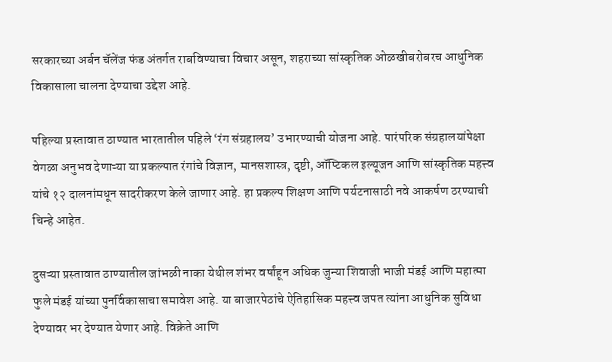सरकारच्या अर्बन चॅलेंज फंड अंतर्गत राबविण्याचा विचार असून, शहराच्या सांस्कृतिक ओळखीबरोबरच आधुनिक विकासाला चालना देण्याचा उद्देश आहे.

पहिल्या प्रस्तावात ठाण्यात भारतातील पहिले ‘रंग संग्रहालय’ उभारण्याची योजना आहे. पारंपरिक संग्रहालयांपेक्षा वेगळा अनुभव देणाऱ्या या प्रकल्पात रंगांचे विज्ञान, मानसशास्त्र, दृष्टी, ऑप्टिकल इल्यूजन आणि सांस्कृतिक महत्त्व यांचे १२ दालनांमधून सादरीकरण केले जाणार आहे. हा प्रकल्प शिक्षण आणि पर्यटनासाठी नवे आकर्षण ठरण्याची चिन्हे आहेत.

दुसऱ्या प्रस्तावात ठाण्यातील जांभळी नाका येथील शंभर वर्षांहून अधिक जुन्या शिवाजी भाजी मंडई आणि महात्मा फुले मंडई यांच्या पुनर्विकासाचा समावेश आहे. या बाजारपेठांचे ऐतिहासिक महत्त्व जपत त्यांना आधुनिक सुविधा देण्यावर भर देण्यात येणार आहे. विक्रेते आणि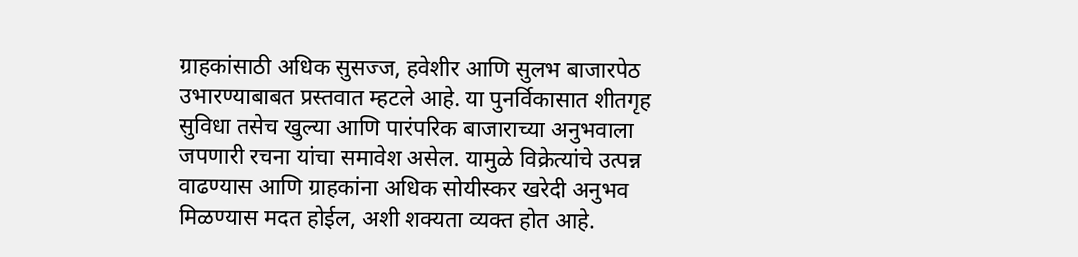ग्राहकांसाठी अधिक सुसज्ज, हवेशीर आणि सुलभ बाजारपेठ उभारण्याबाबत प्रस्तवात म्हटले आहे. या पुनर्विकासात शीतगृह सुविधा तसेच खुल्या आणि पारंपरिक बाजाराच्या अनुभवाला जपणारी रचना यांचा समावेश असेल. यामुळे विक्रेत्यांचे उत्पन्न वाढण्यास आणि ग्राहकांना अधिक सोयीस्कर खरेदी अनुभव मिळण्यास मदत होईल, अशी शक्यता व्यक्त होत आहे.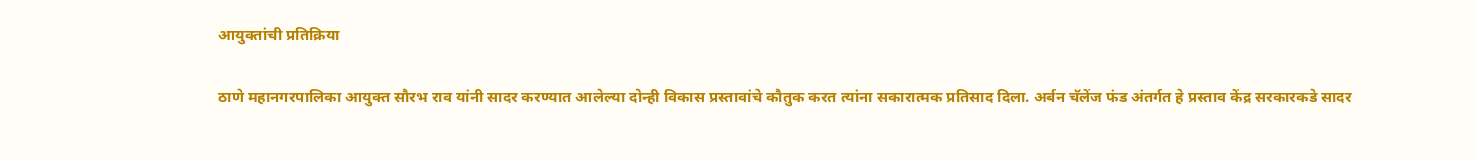आयुक्तांची प्रतिक्रिया

ठाणे महानगरपालिका आयुक्त सौरभ राव यांनी सादर करण्यात आलेल्या दोन्ही विकास प्रस्तावांचे कौतुक करत त्यांना सकारात्मक प्रतिसाद दिला. अर्बन चॅलेंज फंड अंतर्गत हे प्रस्ताव केंद्र सरकारकडे सादर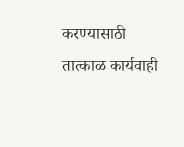करण्यासाठी तात्काळ कार्यवाही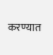करण्यात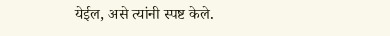येईल, असे त्यांनी स्पष्ट केले.